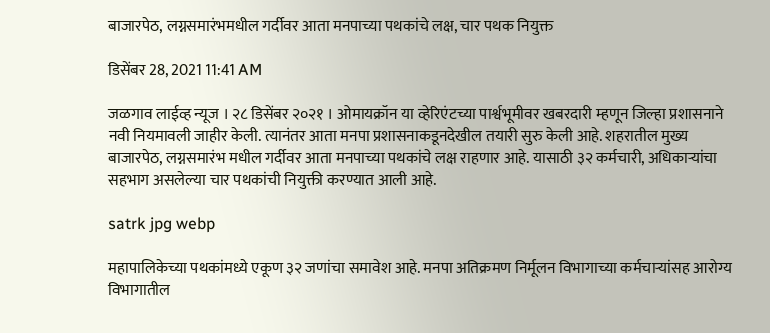बाजारपेठ, लग्नसमारंभमधील गर्दीवर आता मनपाच्या पथकांचे लक्ष, चार पथक नियुक्त

डिसेंबर 28, 2021 11:41 AM

जळगाव लाईव्ह न्यूज । २८ डिसेंबर २०२१ । ओमायक्रॉन या व्हेरिएंटच्या पार्श्वभूमीवर खबरदारी म्हणून जिल्हा प्रशासनाने नवी नियमावली जाहीर केली. त्यानंतर आता मनपा प्रशासनाकडूनदेखील तयारी सुरु केली आहे. शहरातील मुख्य बाजारपेठ, लग्नसमारंभ मधील गर्दीवर आता मनपाच्या पथकांचे लक्ष राहणार आहे. यासाठी ३२ कर्मचारी, अधिकाऱ्यांचा सहभाग असलेल्या चार पथकांची नियुक्ती करण्यात आली आहे.

satrk jpg webp

महापालिकेच्या पथकांमध्ये एकूण ३२ जणांचा समावेश आहे. मनपा अतिक्रमण निर्मूलन विभागाच्या कर्मचाऱ्यांसह आरोग्य विभागातील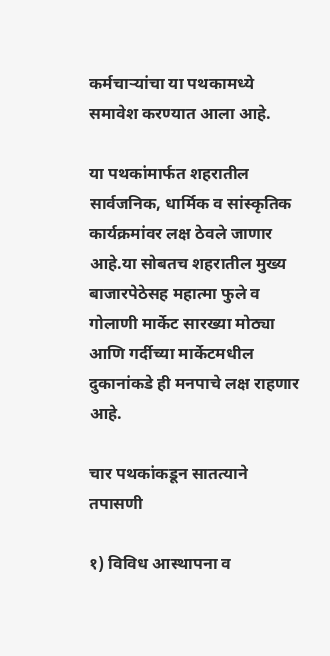कर्मचाऱ्यांचा या पथकामध्ये समावेश करण्यात आला आहे.

या पथकांमार्फत शहरातील सार्वजनिक, धार्मिक व सांस्कृतिक कार्यक्रमांवर लक्ष ठेवले जाणार आहे.या सोबतच शहरातील मुख्य बाजारपेठेसह महात्मा फुले व गोलाणी मार्केट सारख्या मोठ्या आणि गर्दीच्या मार्केटमधील दुकानांकडे ही मनपाचे लक्ष राहणार आहे.

चार पथकांकडून सातत्याने तपासणी

१) विविध आस्थापना व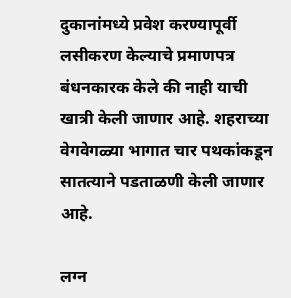दुकानांमध्ये प्रवेश करण्यापूर्वी लसीकरण केल्याचे प्रमाणपत्र बंधनकारक केले की नाही याची खात्री केली जाणार आहे. शहराच्या वेगवेगळ्या भागात चार पथकांकडून सातत्याने पडताळणी केली जाणार आहे.

लग्न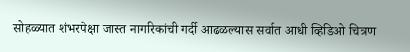सोहळ्यात शंभरपेक्षा जास्त नागरिकांची गर्दी आढळल्यास सर्वात आधी व्हिडिओ चित्रण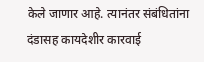केले जाणार आहे. त्यानंतर संबंधितांना दंडासह कायदेशीर कारवाई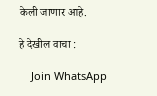केली जाणार आहे.

हे देखील वाचा :

    Join WhatsApp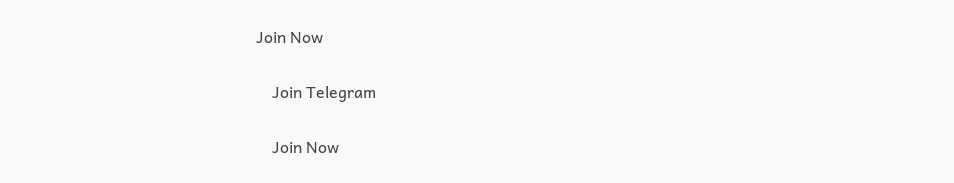Join Now

    Join Telegram

    Join Now